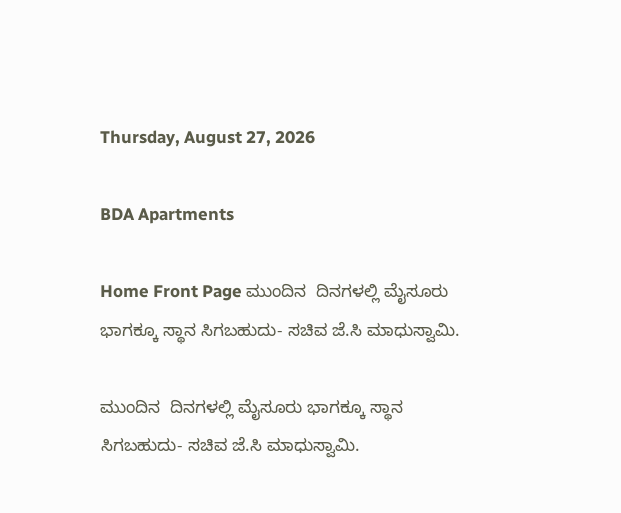Thursday, August 27, 2026

BDA Apartments

Home Front Page ಮುಂದಿನ  ದಿನಗಳಲ್ಲಿ ಮೈಸೂರು ಭಾಗಕ್ಕೂ ಸ್ಥಾನ ಸಿಗಬಹುದು- ಸಚಿವ ಜೆ.ಸಿ ಮಾಧುಸ್ವಾಮಿ.

ಮುಂದಿನ  ದಿನಗಳಲ್ಲಿ ಮೈಸೂರು ಭಾಗಕ್ಕೂ ಸ್ಥಾನ ಸಿಗಬಹುದು- ಸಚಿವ ಜೆ.ಸಿ ಮಾಧುಸ್ವಾಮಿ.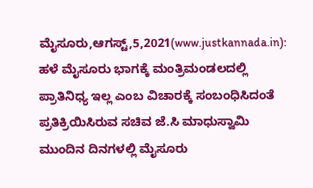ಮೈಸೂರು,ಆಗಸ್ಟ್,5,2021(www.justkannada.in): ಹಳೆ‌ ಮೈಸೂರು ಭಾಗಕ್ಕೆ ಮಂತ್ರಿಮಂಡಲದಲ್ಲಿ ಪ್ರಾತಿನಿಧ್ಯ ಇಲ್ಲ ಎಂಬ ವಿಚಾರಕ್ಕೆ ಸಂಬಂಧಿಸಿದಂತೆ ಪ್ರತಿಕ್ರಿಯಿಸಿರುವ ಸಚಿವ ಜೆ.ಸಿ ಮಾಧುಸ್ವಾಮಿ ಮುಂದಿನ ದಿನಗಳಲ್ಲಿ ಮೈಸೂರು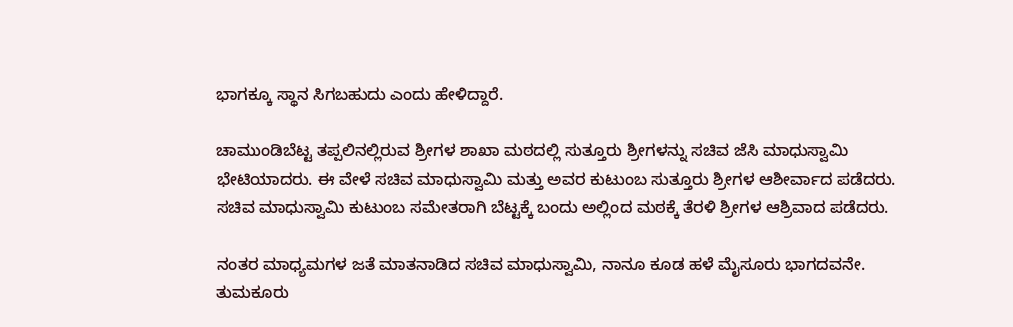ಭಾಗಕ್ಕೂ ಸ್ಥಾನ ಸಿಗಬಹುದು ಎಂದು ಹೇಳಿದ್ದಾರೆ.

ಚಾಮುಂಡಿಬೆಟ್ಟ ತಪ್ಪಲಿನಲ್ಲಿರುವ ಶ್ರೀಗಳ ಶಾಖಾ ಮಠದಲ್ಲಿ ಸುತ್ತೂರು ಶ್ರೀಗಳನ್ನು ಸಚಿವ ಜೆಸಿ ಮಾಧುಸ್ವಾಮಿ ಭೇಟಿಯಾದರು. ಈ ವೇಳೆ ಸಚಿವ ಮಾಧುಸ್ವಾಮಿ ಮತ್ತು ಅವರ ಕುಟುಂಬ ಸುತ್ತೂರು ಶ್ರೀಗಳ ಆಶೀರ್ವಾದ ಪಡೆದರು. ಸಚಿವ ಮಾಧುಸ್ವಾಮಿ ಕುಟುಂಬ ಸಮೇತರಾಗಿ ಬೆಟ್ಟಕ್ಕೆ ಬಂದು ಅಲ್ಲಿಂದ ಮಠಕ್ಕೆ ತೆರಳಿ ಶ್ರೀಗಳ ಆಶ್ರಿವಾದ ಪಡೆದರು.

ನಂತರ ಮಾಧ್ಯಮಗಳ ಜತೆ ಮಾತನಾಡಿದ ಸಚಿವ ಮಾಧುಸ್ವಾಮಿ, ನಾನೂ ಕೂಡ ಹಳೆ ಮೈಸೂರು ಭಾಗದವನೇ. ತುಮಕೂರು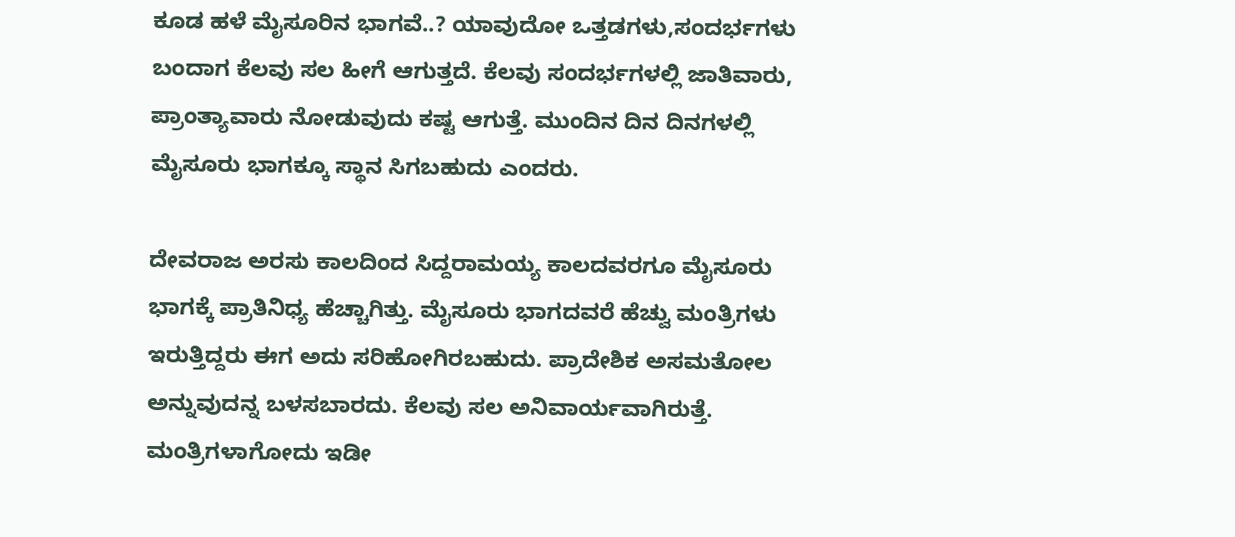ಕೂಡ ಹಳೆ ಮೈಸೂರಿನ ಭಾಗವೆ..? ಯಾವುದೋ ಒತ್ತಡಗಳು,ಸಂದರ್ಭಗಳು ಬಂದಾಗ ಕೆಲವು ಸಲ ಹೀಗೆ ಆಗುತ್ತದೆ. ಕೆಲವು ಸಂದರ್ಭಗಳಲ್ಲಿ ಜಾತಿವಾರು, ಪ್ರಾಂತ್ಯಾವಾರು ನೋಡುವುದು ಕಷ್ಟ ಆಗುತ್ತೆ. ಮುಂದಿನ ದಿನ ದಿನಗಳಲ್ಲಿ ಮೈಸೂರು ಭಾಗಕ್ಕೂ ಸ್ಥಾನ ಸಿಗಬಹುದು ಎಂದರು.

ದೇವರಾಜ ಅರಸು ಕಾಲದಿಂದ ಸಿದ್ದರಾಮಯ್ಯ ಕಾಲದವರಗೂ ಮೈಸೂರು ಭಾಗಕ್ಕೆ ಪ್ರಾತಿನಿಧ್ಯ ಹೆಚ್ಚಾಗಿತ್ತು. ಮೈಸೂರು ಭಾಗದವರೆ ಹೆಚ್ವು ಮಂತ್ರಿಗಳು ಇರುತ್ತಿದ್ದರು ಈಗ ಅದು ಸರಿಹೋಗಿರಬಹುದು. ಪ್ರಾದೇಶಿಕ ಅಸಮತೋಲ ಅನ್ನುವುದನ್ನ ಬಳಸಬಾರದು. ಕೆಲವು ಸಲ ಅನಿವಾರ್ಯವಾಗಿರುತ್ತೆ. ಮಂತ್ರಿಗಳಾಗೋದು ಇಡೀ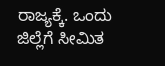ರಾಜ್ಯಕ್ಕೆ. ಒಂದು ಜಿಲ್ಲೆಗೆ ಸೀಮಿತ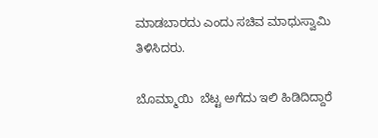ಮಾಡಬಾರದು ಎಂದು ಸಚಿವ ಮಾಧುಸ್ವಾಮಿ ತಿಳಿಸಿದರು.

ಬೊಮ್ಮಾಯಿ  ಬೆಟ್ಟ ಅಗೆದು ಇಲಿ ಹಿಡಿದಿದ್ದಾರೆ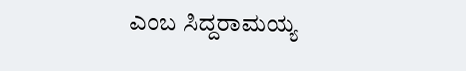ಎಂಬ ಸಿದ್ದರಾಮಯ್ಯ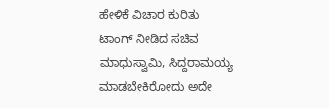ಹೇಳಿಕೆ ವಿಚಾರ ಕುರಿತು ಟಾಂಗ್ ನೀಡಿದ ಸಚಿವ ಮಾಧುಸ್ವಾಮಿ, ಸಿದ್ದರಾಮಯ್ಯ ಮಾಡಬೇಕಿರೋದು ಅದೇ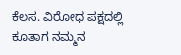ಕೆಲಸ. ವಿರೋಧ ಪಕ್ಷದಲ್ಲಿ ಕೂತಾಗ ನಮ್ಮನ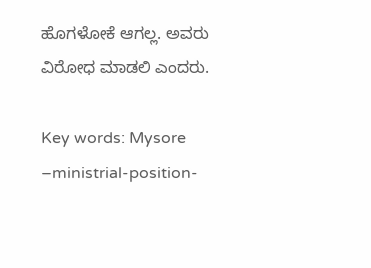ಹೊಗಳೋಕೆ ಆಗಲ್ಲ. ಅವರು ವಿರೋಧ ಮಾಡಲಿ ಎಂದರು.

Key words: Mysore –ministrial-position-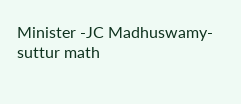Minister -JC Madhuswamy-suttur math